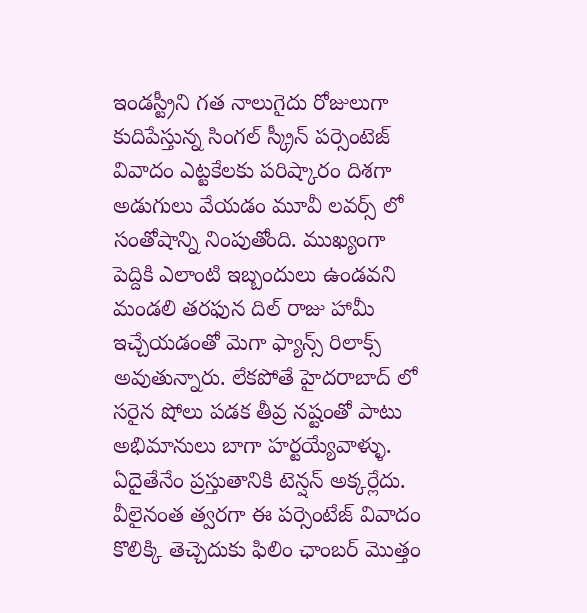ఇండస్ట్రీని గత నాలుగైదు రోజులుగా కుదిపేస్తున్న సింగల్ స్క్రీన్ పర్సెంటెజ్ వివాదం ఎట్టకేలకు పరిష్కారం దిశగా అడుగులు వేయడం మూవీ లవర్స్ లో సంతోషాన్ని నింపుతోంది. ముఖ్యంగా పెద్దికి ఎలాంటి ఇబ్బందులు ఉండవని మండలి తరఫున దిల్ రాజు హామీ ఇచ్చేయడంతో మెగా ఫ్యాన్స్ రిలాక్స్ అవుతున్నారు. లేకపోతే హైదరాబాద్ లో సరైన షోలు పడక తీవ్ర నష్టంతో పాటు అభిమానులు బాగా హర్టయ్యేవాళ్ళు. ఏదైతేనేం ప్రస్తుతానికి టెన్షన్ అక్కర్లేదు.
వీలైనంత త్వరగా ఈ పర్సెంటేజ్ వివాదం కొలిక్కి తెచ్చెదుకు ఫిలిం ఛాంబర్ మొత్తం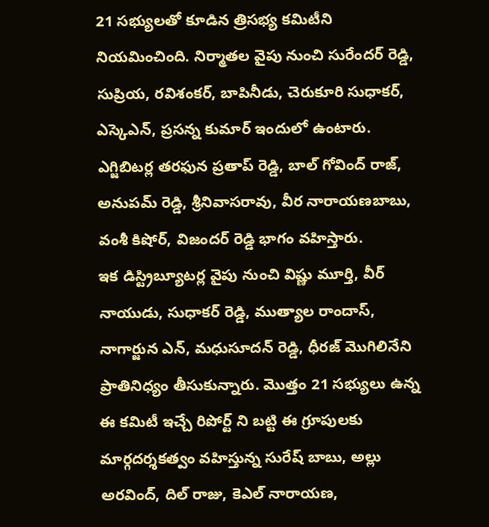21 సభ్యులతో కూడిన త్రిసభ్య కమిటీని నియమించింది. నిర్మాతల వైపు నుంచి సురేందర్ రెడ్డి, సుప్రియ, రవిశంకర్, బాపినీడు, చెరుకూరి సుధాకర్, ఎస్కెఎన్, ప్రసన్న కుమార్ ఇందులో ఉంటారు. ఎగ్జిబిటర్ల తరఫున ప్రతాప్ రెడ్డి, బాల్ గోవింద్ రాజ్, అనుపమ్ రెడ్డి, శ్రీనివాసరావు, వీర నారాయణబాబు, వంశీ కిషోర్, విజందర్ రెడ్డి భాగం వహిస్తారు.
ఇక డిస్ట్రిబ్యూటర్ల వైపు నుంచి విష్ణు మూర్తి, వీర్ నాయుడు, సుధాకర్ రెడ్డి, ముత్యాల రాందాస్, నాగార్జున ఎన్, మధుసూదన్ రెడ్డి, ధీరజ్ మొగిలినేని ప్రాతినిధ్యం తీసుకున్నారు. మొత్తం 21 సభ్యులు ఉన్న ఈ కమిటీ ఇచ్చే రిపోర్ట్ ని బట్టి ఈ గ్రూపులకు మార్గదర్శకత్వం వహిస్తున్న సురేష్ బాబు, అల్లు అరవింద్, దిల్ రాజు, కెఎల్ నారాయణ,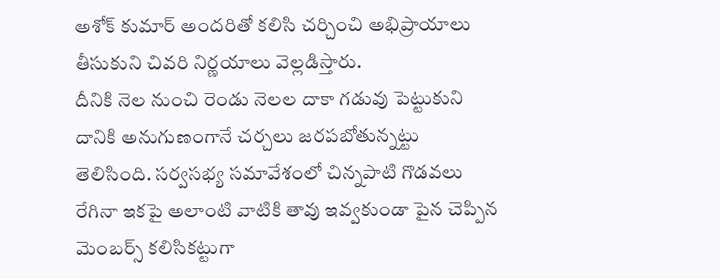అశోక్ కుమార్ అందరితో కలిసి చర్చించి అభిప్రాయాలు తీసుకుని చివరి నిర్ణయాలు వెల్లడిస్తారు.
దీనికి నెల నుంచి రెండు నెలల దాకా గడువు పెట్టుకుని దానికి అనుగుణంగానే చర్చలు జరపబోతున్నట్టు తెలిసింది. సర్వసభ్య సమావేశంలో చిన్నపాటి గొడవలు రేగినా ఇకపై అలాంటి వాటికి తావు ఇవ్వకుండా పైన చెప్పిన మెంబర్స్ కలిసికట్టుగా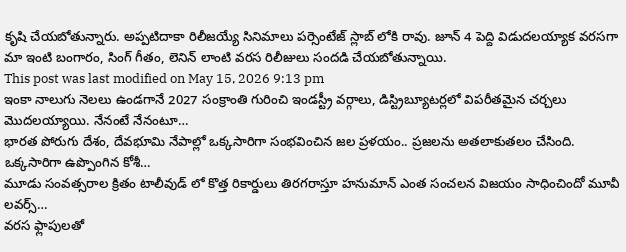కృషి చేయబోతున్నారు. అప్పటిదాకా రిలీజయ్యే సినిమాలు పర్సెంటేజ్ స్లాబ్ లోకి రావు. జూన్ 4 పెద్ది విడుదలయ్యాక వరసగా మా ఇంటి బంగారం, సింగ్ గీతం, లెనిన్ లాంటి వరస రిలీజులు సందడి చేయబోతున్నాయి.
This post was last modified on May 15, 2026 9:13 pm
ఇంకా నాలుగు నెలలు ఉండగానే 2027 సంక్రాంతి గురించి ఇండస్ట్రీ వర్గాలు, డిస్ట్రిబ్యూటర్లలో విపరీతమైన చర్చలు మొదలయ్యాయి. నేనంటే నేనంటూ…
భారత పోరుగు దేశం, దేవభూమి నేపాల్లో ఒక్కసారిగా సంభవించిన జల ప్రళయం.. ప్రజలను అతలాకుతలం చేసింది. ఒక్కసారిగా ఉప్పొంగిన కోశీ…
మూడు సంవత్సరాల క్రితం టాలీవుడ్ లో కొత్త రికార్డులు తిరగరాస్తూ హనుమాన్ ఎంత సంచలన విజయం సాధించిందో మూవీ లవర్స్…
వరస ఫ్లాపులతో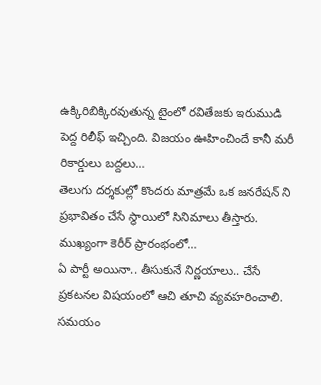ఉక్కిరిబిక్కిరవుతున్న టైంలో రవితేజకు ఇరుముడి పెద్ద రిలీఫ్ ఇచ్చింది. విజయం ఊహించిందే కానీ మరీ రికార్డులు బద్దలు…
తెలుగు దర్శకుల్లో కొందరు మాత్రమే ఒక జనరేషన్ ని ప్రభావితం చేసే స్థాయిలో సినిమాలు తీస్తారు. ముఖ్యంగా కెరీర్ ప్రారంభంలో…
ఏ పార్టీ అయినా.. తీసుకునే నిర్ణయాలు.. చేసే ప్రకటనల విషయంలో ఆచి తూచి వ్యవహరించాలి. సమయం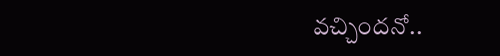వచ్చిందనో..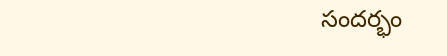సందర్భం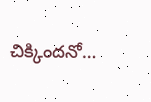చిక్కిందనో…